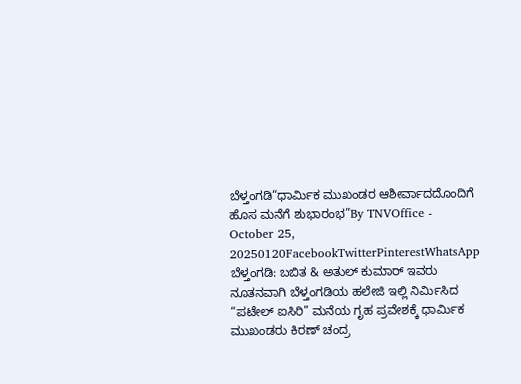ಬೆಳ್ತಂಗಡಿ“ಧಾರ್ಮಿಕ ಮುಖಂಡರ ಆಶೀರ್ವಾದದೊಂದಿಗೆ ಹೊಸ ಮನೆಗೆ ಶುಭಾರಂಭ”By TNVOffice - October 25, 20250120FacebookTwitterPinterestWhatsApp ಬೆಳ್ತಂಗಡಿ: ಬಬಿತ & ಅತುಲ್ ಕುಮಾರ್ ಇವರು ನೂತನವಾಗಿ ಬೆಳ್ತಂಗಡಿಯ ಹಲೇಜಿ ಇಲ್ಲಿ ನಿರ್ಮಿಸಿದ “ಪಟೇಲ್ ಐಸಿರಿ” ಮನೆಯ ಗೃಹ ಪ್ರವೇಶಕ್ಕೆ ಧಾರ್ಮಿಕ ಮುಖಂಡರು ಕಿರಣ್ ಚಂದ್ರ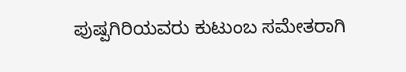ಪುಷ್ಪಗಿರಿಯವರು ಕುಟುಂಬ ಸಮೇತರಾಗಿ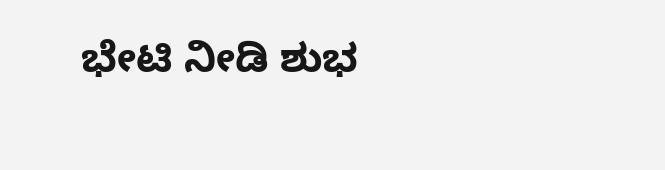ಭೇಟಿ ನೀಡಿ ಶುಭ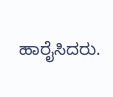ಹಾರೈಸಿದರು.